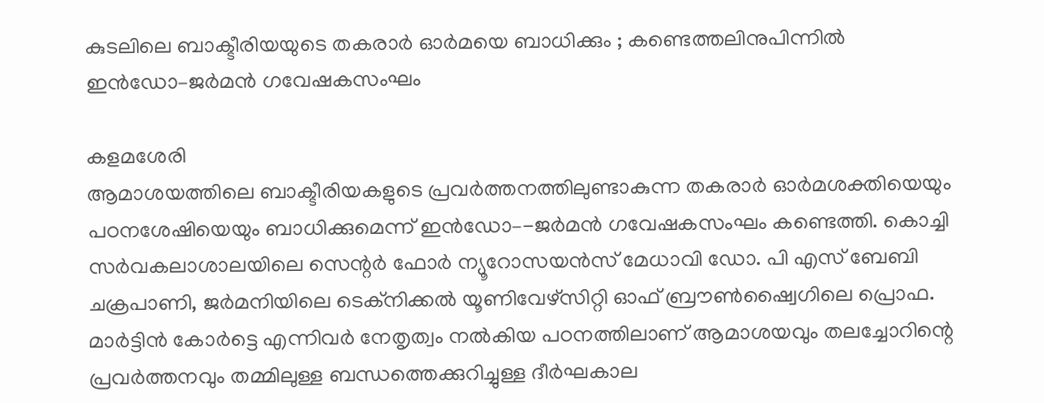കുടലിലെ ബാക്ടീരിയയുടെ തകരാർ ഓർമയെ ബാധിക്കും ; കണ്ടെത്തലിനുപിന്നിൽ ഇൻഡോ–ജർമൻ ഗവേഷകസംഘം

കളമശേരി
ആമാശയത്തിലെ ബാക്ടീരിയകളുടെ പ്രവർത്തനത്തിലുണ്ടാകുന്ന തകരാർ ഓർമശക്തിയെയും പഠനശേഷിയെയും ബാധിക്കുമെന്ന് ഇൻഡോ–-ജർമൻ ഗവേഷകസംഘം കണ്ടെത്തി. കൊച്ചി സർവകലാശാലയിലെ സെന്റർ ഫോർ ന്യൂറോസയൻസ് മേധാവി ഡോ. പി എസ് ബേബി ചക്രപാണി, ജർമനിയിലെ ടെക്നിക്കൽ യൂണിവേഴ്സിറ്റി ഓഫ് ബ്രൗൺഷ്വൈഗിലെ പ്രൊഫ. മാർട്ടിൻ കോർട്ടെ എന്നിവർ നേതൃത്വം നൽകിയ പഠനത്തിലാണ് ആമാശയവും തലച്ചോറിന്റെ പ്രവർത്തനവും തമ്മിലുള്ള ബന്ധത്തെക്കുറിച്ചുള്ള ദീർഘകാല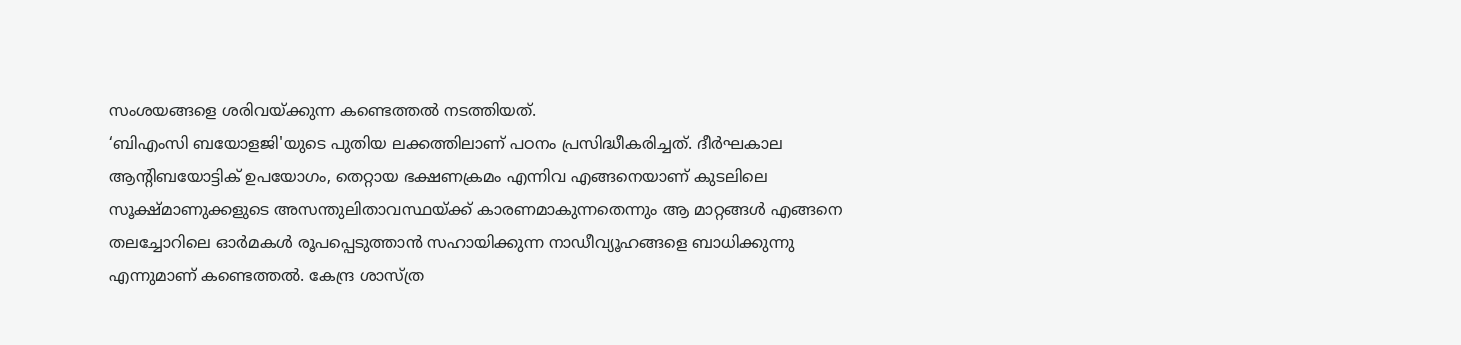സംശയങ്ങളെ ശരിവയ്ക്കുന്ന കണ്ടെത്തൽ നടത്തിയത്.
‘ബിഎംസി ബയോളജി'യുടെ പുതിയ ലക്കത്തിലാണ് പഠനം പ്രസിദ്ധീകരിച്ചത്. ദീർഘകാല ആന്റിബയോട്ടിക് ഉപയോഗം, തെറ്റായ ഭക്ഷണക്രമം എന്നിവ എങ്ങനെയാണ് കുടലിലെ സൂക്ഷ്മാണുക്കളുടെ അസന്തുലിതാവസ്ഥയ്ക്ക് കാരണമാകുന്നതെന്നും ആ മാറ്റങ്ങൾ എങ്ങനെ തലച്ചോറിലെ ഓർമകൾ രൂപപ്പെടുത്താൻ സഹായിക്കുന്ന നാഡീവ്യൂഹങ്ങളെ ബാധിക്കുന്നു എന്നുമാണ് കണ്ടെത്തൽ. കേന്ദ്ര ശാസ്ത്ര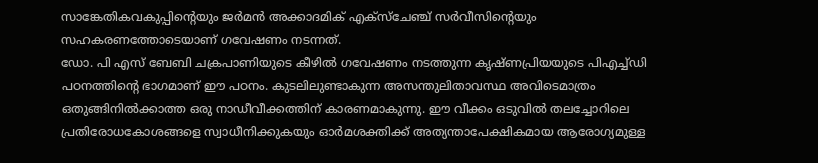സാങ്കേതികവകുപ്പിന്റെയും ജർമൻ അക്കാദമിക് എക്സ്ചേഞ്ച് സർവീസിന്റെയും സഹകരണത്തോടെയാണ് ഗവേഷണം നടന്നത്.
ഡോ. പി എസ് ബേബി ചക്രപാണിയുടെ കീഴിൽ ഗവേഷണം നടത്തുന്ന കൃഷ്ണപ്രിയയുടെ പിഎച്ച്ഡി പഠനത്തിന്റെ ഭാഗമാണ് ഈ പഠനം. കുടലിലുണ്ടാകുന്ന അസന്തുലിതാവസ്ഥ അവിടെമാത്രം ഒതുങ്ങിനിൽക്കാത്ത ഒരു നാഡീവീക്കത്തിന് കാരണമാകുന്നു. ഈ വീക്കം ഒടുവിൽ തലച്ചോറിലെ പ്രതിരോധകോശങ്ങളെ സ്വാധീനിക്കുകയും ഓർമശക്തിക്ക് അത്യന്താപേക്ഷികമായ ആരോഗ്യമുള്ള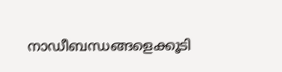നാഡീബന്ധങ്ങളെക്കൂടി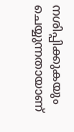നശിപ്പിക്കുകയും ചെയ്യുന്നതായാണ്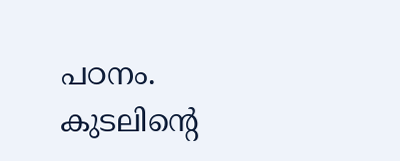പഠനം. കുടലിന്റെ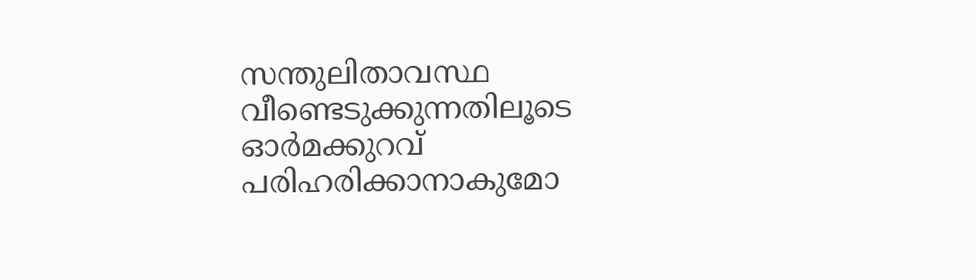സന്തുലിതാവസ്ഥ വീണ്ടെടുക്കുന്നതിലൂടെ ഓർമക്കുറവ് പരിഹരിക്കാനാകുമോ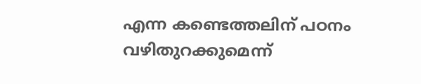എന്ന കണ്ടെത്തലിന് പഠനം വഴിതുറക്കുമെന്ന്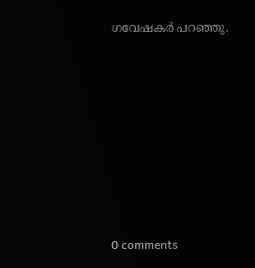ഗവേഷകർ പറഞ്ഞു.










0 comments